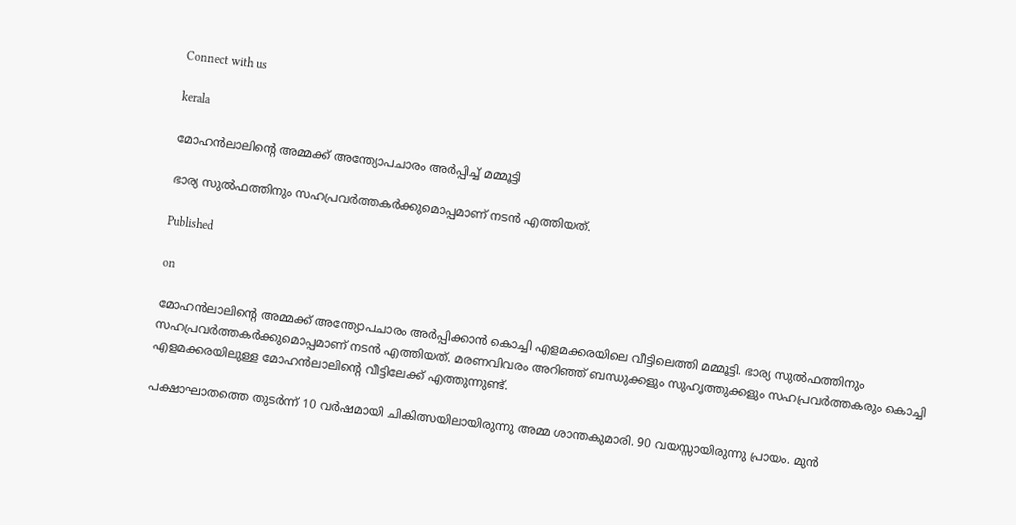Connect with us

kerala

മോഹന്‍ലാലിന്റെ അമ്മക്ക് അന്ത്യോപചാരം അര്‍പ്പിച്ച് മമ്മൂട്ടി

ഭാര്യ സുല്‍ഫത്തിനും സഹപ്രവര്‍ത്തകര്‍ക്കുമൊപ്പമാണ് നടന്‍ എത്തിയത്.

Published

on

മോഹന്‍ലാലിന്റെ അമ്മക്ക് അന്ത്യോപചാരം അര്‍പ്പിക്കാന്‍ കൊച്ചി എളമക്കരയിലെ വീട്ടിലെത്തി മമ്മൂട്ടി. ഭാര്യ സുല്‍ഫത്തിനും സഹപ്രവര്‍ത്തകര്‍ക്കുമൊപ്പമാണ് നടന്‍ എത്തിയത്. മരണവിവരം അറിഞ്ഞ് ബന്ധുക്കളും സുഹൃത്തുക്കളും സഹപ്രവര്‍ത്തകരും കൊച്ചി എളമക്കരയിലുള്ള മോഹന്‍ലാലിന്റെ വീട്ടിലേക്ക് എത്തുന്നുണ്ട്.

പക്ഷാഘാതത്തെ തുടര്‍ന്ന് 10 വര്‍ഷമായി ചികിത്സയിലായിരുന്നു അമ്മ ശാന്തകുമാരി. 90 വയസ്സായിരുന്നു പ്രായം. മുന്‍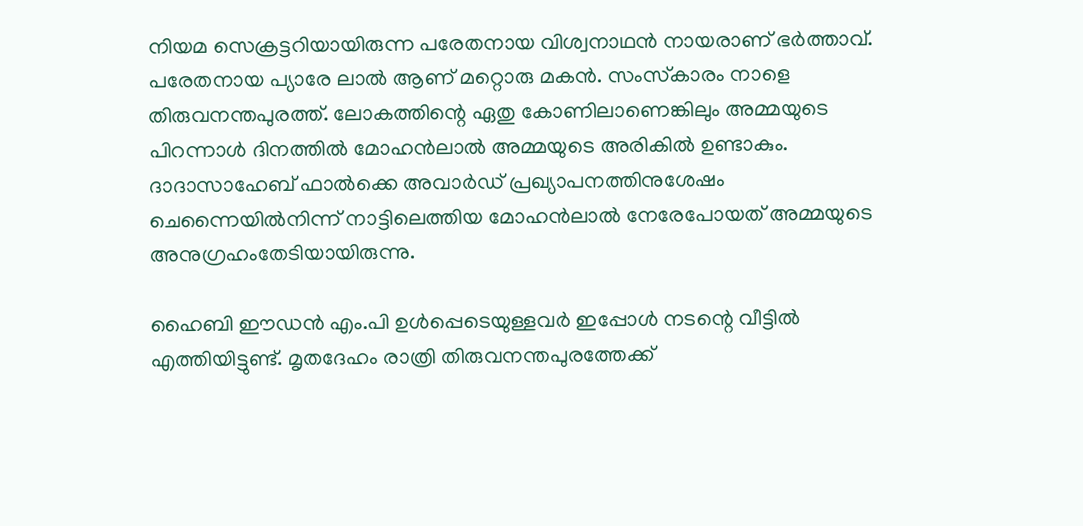നിയമ സെക്രട്ടറിയായിരുന്ന പരേതനായ വിശ്വനാഥന്‍ നായരാണ് ഭര്‍ത്താവ്. പരേതനായ പ്യാരേ ലാല്‍ ആണ് മറ്റൊരു മകന്‍. സംസ്‌കാരം നാളെ തിരുവനന്തപുരത്ത്. ലോകത്തിന്റെ ഏതു കോണിലാണെങ്കിലും അമ്മയുടെ പിറന്നാള്‍ ദിനത്തില്‍ മോഹന്‍ലാല്‍ അമ്മയുടെ അരികില്‍ ഉണ്ടാകും. ദാദാസാഹേബ് ഫാല്‍ക്കെ അവാര്‍ഡ് പ്രഖ്യാപനത്തിനുശേഷം ചെന്നൈയില്‍നിന്ന് നാട്ടിലെത്തിയ മോഹന്‍ലാല്‍ നേരേപോയത് അമ്മയുടെ അനുഗ്രഹംതേടിയായിരുന്നു.

ഹൈബി ഈഡന്‍ എം.പി ഉള്‍പ്പെടെയുള്ളവര്‍ ഇപ്പോള്‍ നടന്റെ വീട്ടില്‍ എത്തിയിട്ടുണ്ട്. മൃതദേഹം രാത്രി തിരുവനന്തപുരത്തേക്ക്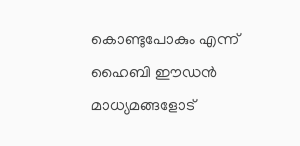കൊണ്ടുപോകും എന്ന് ഹൈബി ഈഡന്‍ മാധ്യമങ്ങളോട്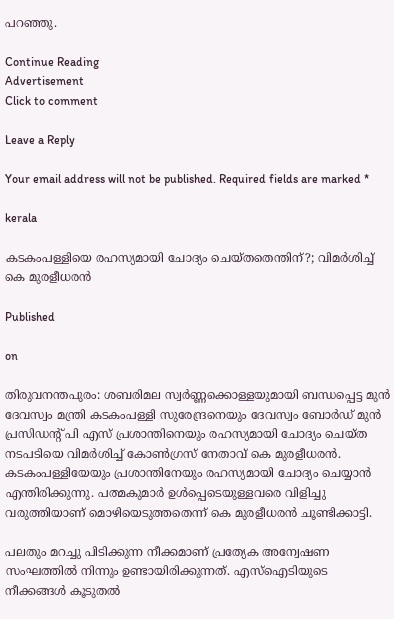പറഞ്ഞു.

Continue Reading
Advertisement
Click to comment

Leave a Reply

Your email address will not be published. Required fields are marked *

kerala

കടകംപള്ളിയെ രഹസ്യമായി ചോദ്യം ചെയ്തതെന്തിന്?; വിമര്‍ശിച്ച് കെ മുരളീധരന്‍

Published

on

തിരുവനന്തപുരം: ശബരിമല സ്വര്‍ണ്ണക്കൊള്ളയുമായി ബന്ധപ്പെട്ട മുന്‍ ദേവസ്വം മന്ത്രി കടകംപള്ളി സുരേന്ദ്രനെയും ദേവസ്വം ബോര്‍ഡ് മുന്‍ പ്രസിഡന്റ് പി എസ് പ്രശാന്തിനെയും രഹസ്യമായി ചോദ്യം ചെയ്ത നടപടിയെ വിമര്‍ശിച്ച് കോണ്‍ഗ്രസ് നേതാവ് കെ മുരളീധരന്‍. കടകംപള്ളിയേയും പ്രശാന്തിനേയും രഹസ്യമായി ചോദ്യം ചെയ്യാന്‍ എന്തിരിക്കുന്നു. പത്മകുമാര്‍ ഉള്‍പ്പെടെയുള്ളവരെ വിളിച്ചു വരുത്തിയാണ് മൊഴിയെടുത്തതെന്ന് കെ മുരളീധരന്‍ ചൂണ്ടിക്കാട്ടി.

പലതും മറച്ചു പിടിക്കുന്ന നീക്കമാണ് പ്രത്യേക അന്വേഷണ സംഘത്തില്‍ നിന്നും ഉണ്ടായിരിക്കുന്നത്. എസ്‌ഐടിയുടെ നീക്കങ്ങള്‍ കൂടുതല്‍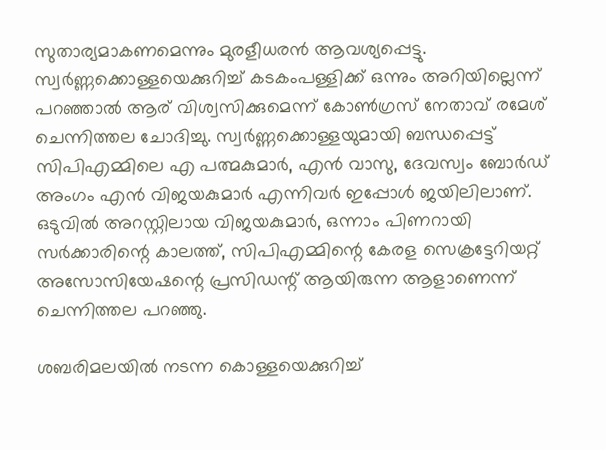സുതാര്യമാകണമെന്നും മുരളീധരന്‍ ആവശ്യപ്പെട്ടു. സ്വര്‍ണ്ണക്കൊള്ളയെക്കുറിച്ച് കടകംപള്ളിക്ക് ഒന്നും അറിയില്ലെന്ന് പറഞ്ഞാല്‍ ആര് വിശ്വസിക്കുമെന്ന് കോണ്‍ഗ്രസ് നേതാവ് രമേശ് ചെന്നിത്തല ചോദിച്ചു. സ്വര്‍ണ്ണക്കൊള്ളയുമായി ബന്ധപ്പെട്ട് സിപിഎമ്മിലെ എ പത്മകുമാര്‍, എന്‍ വാസു, ദേവസ്വം ബോര്‍ഡ് അംഗം എന്‍ വിജയകുമാര്‍ എന്നിവര്‍ ഇപ്പോള്‍ ജയിലിലാണ്. ഒടുവില്‍ അറസ്റ്റിലായ വിജയകുമാര്‍, ഒന്നാം പിണറായി സര്‍ക്കാരിന്റെ കാലത്ത്, സിപിഎമ്മിന്റെ കേരള സെക്രട്ടേറിയറ്റ് അസോസിയേഷന്റെ പ്രസിഡന്റ് ആയിരുന്ന ആളാണെന്ന് ചെന്നിത്തല പറഞ്ഞു.

ശബരിമലയില്‍ നടന്ന കൊള്ളയെക്കുറിച്ച്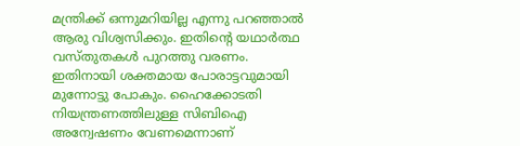മന്ത്രിക്ക് ഒന്നുമറിയില്ല എന്നു പറഞ്ഞാല്‍ ആരു വിശ്വസിക്കും. ഇതിന്റെ യഥാര്‍ത്ഥ വസ്തുതകള്‍ പുറത്തു വരണം. ഇതിനായി ശക്തമായ പോരാട്ടവുമായി മുന്നോട്ടു പോകും. ഹൈക്കോടതി നിയന്ത്രണത്തിലുള്ള സിബിഐ അന്വേഷണം വേണമെന്നാണ്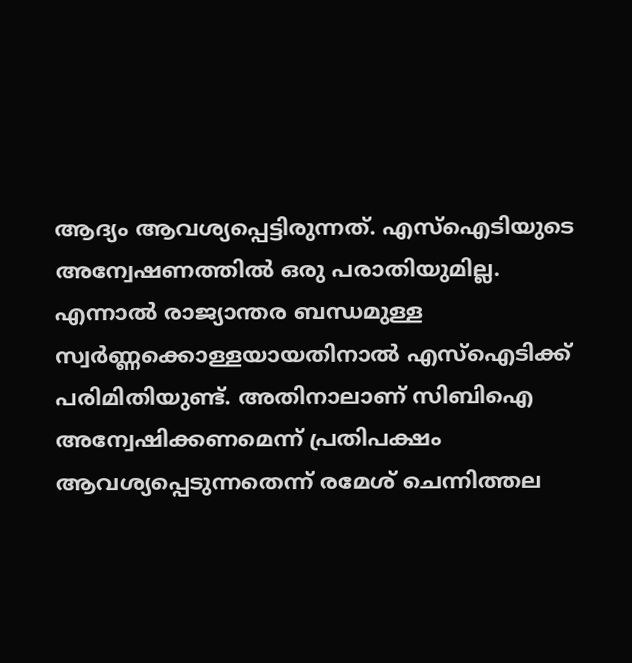ആദ്യം ആവശ്യപ്പെട്ടിരുന്നത്. എസ്‌ഐടിയുടെ അന്വേഷണത്തില്‍ ഒരു പരാതിയുമില്ല. എന്നാല്‍ രാജ്യാന്തര ബന്ധമുള്ള സ്വര്‍ണ്ണക്കൊള്ളയായതിനാല്‍ എസ്‌ഐടിക്ക് പരിമിതിയുണ്ട്. അതിനാലാണ് സിബിഐ അന്വേഷിക്കണമെന്ന് പ്രതിപക്ഷം ആവശ്യപ്പെടുന്നതെന്ന് രമേശ് ചെന്നിത്തല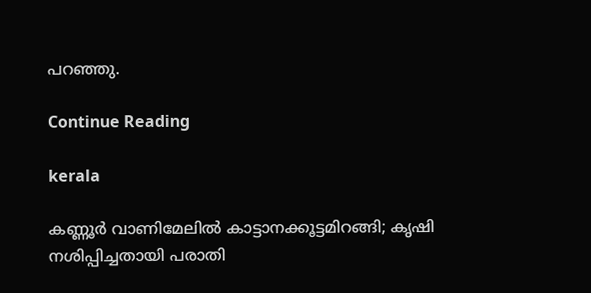പറഞ്ഞു.

Continue Reading

kerala

കണ്ണൂര്‍ വാണിമേലില്‍ കാട്ടാനക്കൂട്ടമിറങ്ങി; കൃഷി നശിപ്പിച്ചതായി പരാതി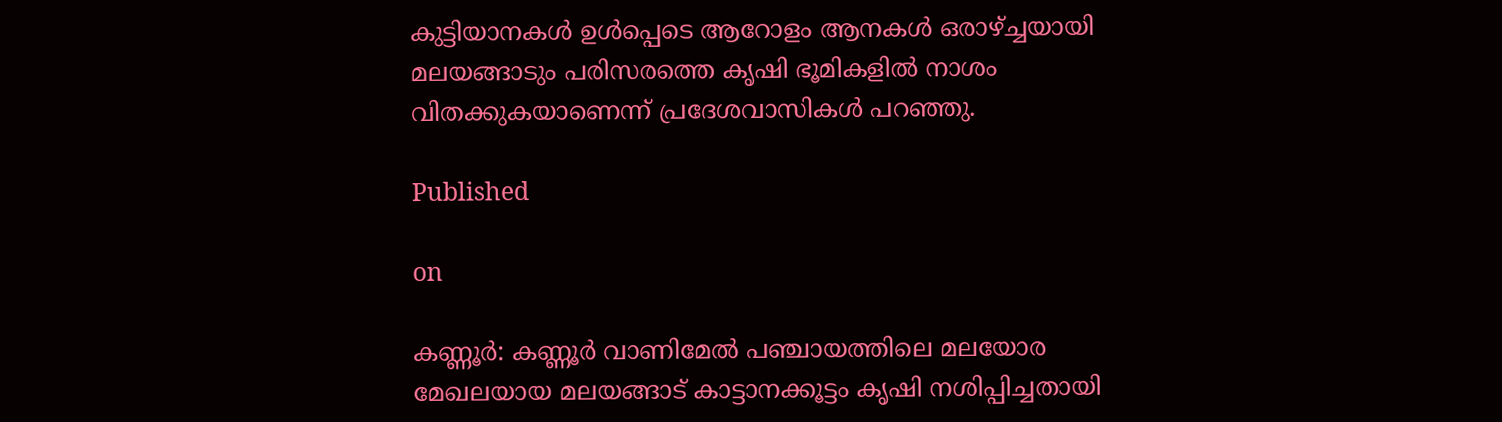കുട്ടിയാനകള്‍ ഉള്‍പ്പെടെ ആറോളം ആനകള്‍ ഒരാഴ്ച്ചയായി മലയങ്ങാടും പരിസരത്തെ കൃഷി ഭൂമികളില്‍ നാശം വിതക്കുകയാണെന്ന് പ്രദേശവാസികള്‍ പറഞ്ഞു.

Published

on

കണ്ണൂര്‍: കണ്ണൂര്‍ വാണിമേല്‍ പഞ്ചായത്തിലെ മലയോര മേഖലയായ മലയങ്ങാട് കാട്ടാനക്കൂട്ടം കൃഷി നശിപ്പിച്ചതായി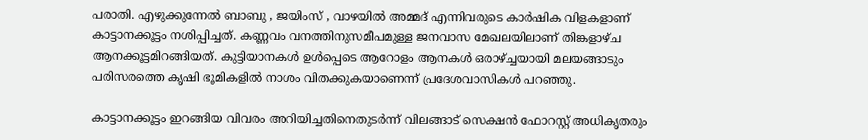പരാതി. എഴുക്കുന്നേല്‍ ബാബു , ജയിംസ് , വാഴയില്‍ അമ്മദ് എന്നിവരുടെ കാര്‍ഷിക വിളകളാണ് കാട്ടാനക്കൂട്ടം നശിപ്പിച്ചത്. കണ്ണവം വനത്തിനുസമീപമുള്ള ജനവാസ മേഖലയിലാണ് തിങ്കളാഴ്ച ആനക്കൂട്ടമിറങ്ങിയത്. കുട്ടിയാനകള്‍ ഉള്‍പ്പെടെ ആറോളം ആനകള്‍ ഒരാഴ്ച്ചയായി മലയങ്ങാടും പരിസരത്തെ കൃഷി ഭൂമികളില്‍ നാശം വിതക്കുകയാണെന്ന് പ്രദേശവാസികള്‍ പറഞ്ഞു.

കാട്ടാനക്കൂട്ടം ഇറങ്ങിയ വിവരം അറിയിച്ചതിനെതുടര്‍ന്ന് വിലങ്ങാട് സെക്ഷന്‍ ഫോറസ്റ്റ് അധികൃതരും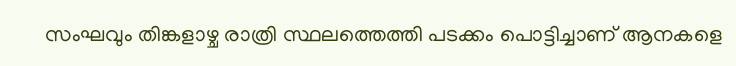സംഘവും തിങ്കളാഴ്ച രാത്രി സ്ഥലത്തെത്തി പടക്കം പൊട്ടിച്ചാണ് ആനകളെ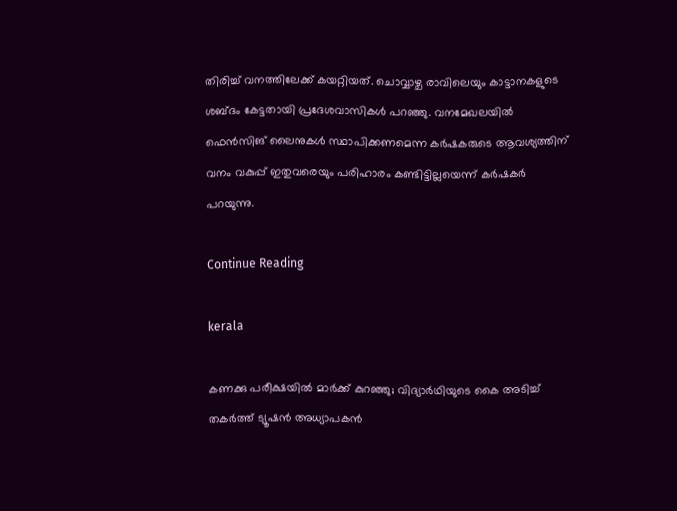തിരിച്ച് വനത്തിലേക്ക് കയറ്റിയത്. ചൊവ്വാഴ്ച രാവിലെയും കാട്ടാനകളുടെ ശബ്ദം കേട്ടതായി പ്രദേശവാസികള്‍ പറഞ്ഞു. വനമേഖലയില്‍ ഫെന്‍സിങ് ലൈനുകള്‍ സ്ഥാപിക്കണമെന്ന കര്‍ഷകരുടെ ആവശ്യത്തിന് വനം വകുപ്പ് ഇതുവരെയും പരിഹാരം കണ്ടിട്ടില്ലയെന്ന് കര്‍ഷകര്‍ പറയുന്നു.

Continue Reading

kerala

കണക്കു പരീക്ഷയില്‍ മാര്‍ക്ക് കുറഞ്ഞു; വിദ്യാര്‍ഥിയുടെ കൈ അടിച്ച് തകര്‍ത്ത് ട്യൂഷന്‍ അധ്യാപകന്‍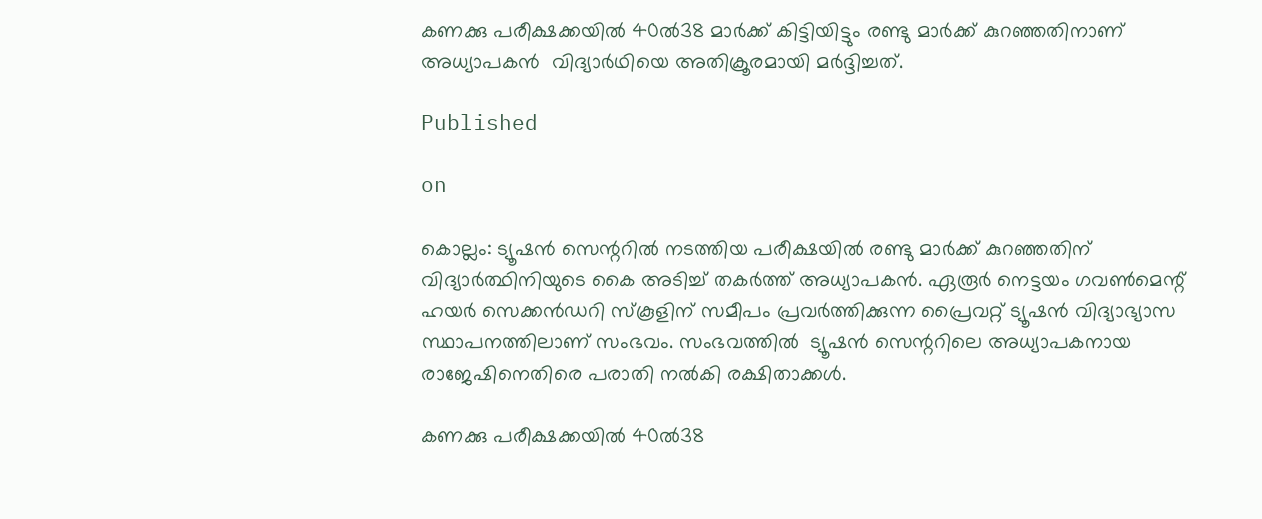കണക്കു പരീക്ഷക്കയില്‍ 40ല്‍38 മാര്‍ക്ക് കിട്ടിയിട്ടും രണ്ടു മാര്‍ക്ക് കുറഞ്ഞതിനാണ്  അധ്യാപകന്‍  വിദ്യാര്‍ഥിയെ അതിക്രൂരമായി മര്‍ദ്ദിച്ചത്.

Published

on

കൊല്ലം: ട്യൂഷന്‍ സെന്ററില്‍ നടത്തിയ പരീക്ഷയില്‍ രണ്ടു മാര്‍ക്ക് കുറഞ്ഞതിന് വിദ്യാര്‍ത്ഥിനിയുടെ കൈ അടിച്ച് തകര്‍ത്ത് അധ്യാപകന്‍. ഏരൂര്‍ നെട്ടയം ഗവണ്‍മെന്റ് ഹയര്‍ സെക്കന്‍ഡറി സ്‌കൂളിന് സമീപം പ്രവര്‍ത്തിക്കുന്ന പ്രൈവറ്റ് ട്യൂഷന്‍ വിദ്യാഭ്യാസ സ്ഥാപനത്തിലാണ് സംഭവം. സംഭവത്തില്‍  ട്യൂഷന്‍ സെന്ററിലെ അധ്യാപകനായ രാജേഷിനെതിരെ പരാതി നല്‍കി രക്ഷിതാക്കള്‍.

കണക്കു പരീക്ഷക്കയില്‍ 40ല്‍38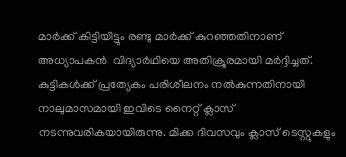മാര്‍ക്ക് കിട്ടിയിട്ടും രണ്ടു മാര്‍ക്ക് കുറഞ്ഞതിനാണ്  അധ്യാപകന്‍  വിദ്യാര്‍ഥിയെ അതിക്രൂരമായി മര്‍ദ്ദിച്ചത്. കുട്ടികള്‍ക്ക് പ്രത്യേകം പരിശീലനം നല്‍കുന്നതിനായി നാലുമാസമായി ഇവിടെ നൈറ്റ് ക്ലാസ് നടന്നുവരികയായിരുന്നു. മിക്ക ദിവസവും ക്ലാസ് ടെസ്റ്റുകളും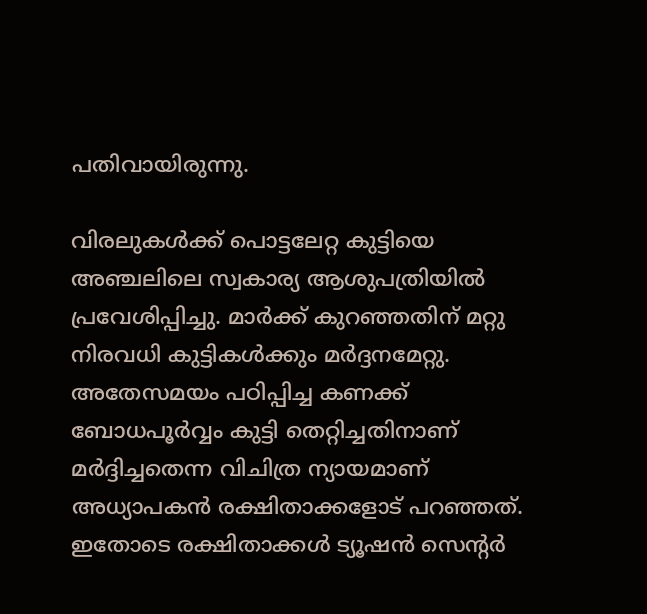പതിവായിരുന്നു.

വിരലുകള്‍ക്ക് പൊട്ടലേറ്റ കുട്ടിയെ അഞ്ചലിലെ സ്വകാര്യ ആശുപത്രിയില്‍ പ്രവേശിപ്പിച്ചു. മാര്‍ക്ക് കുറഞ്ഞതിന് മറ്റു നിരവധി കുട്ടികള്‍ക്കും മര്‍ദ്ദനമേറ്റു. അതേസമയം പഠിപ്പിച്ച കണക്ക് ബോധപൂര്‍വ്വം കുട്ടി തെറ്റിച്ചതിനാണ് മര്‍ദ്ദിച്ചതെന്ന വിചിത്ര ന്യായമാണ് അധ്യാപകന്‍ രക്ഷിതാക്കളോട് പറഞ്ഞത്. ഇതോടെ രക്ഷിതാക്കള്‍ ട്യൂഷന്‍ സെന്റര്‍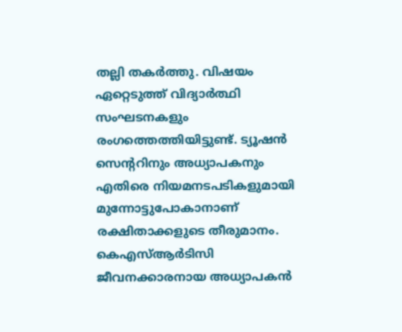തല്ലി തകര്‍ത്തു. വിഷയം ഏറ്റെടുത്ത് വിദ്യാര്‍ത്ഥി സംഘടനകളും രംഗത്തെത്തിയിട്ടുണ്ട്. ട്യൂഷന്‍ സെന്ററിനും അധ്യാപകനും എതിരെ നിയമനടപടികളുമായി മുന്നോട്ടുപോകാനാണ് രക്ഷിതാക്കളുടെ തീരുമാനം. കെഎസ്ആര്‍ടിസി ജീവനക്കാരനായ അധ്യാപകന്‍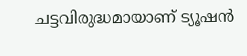ചട്ടവിരുദ്ധമായാണ് ട്യൂഷന്‍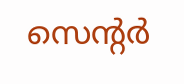സെന്റര്‍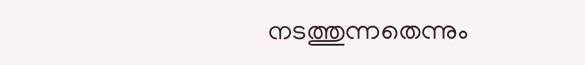നടത്തുന്നതെന്നും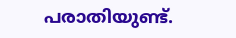പരാതിയുണ്ട്.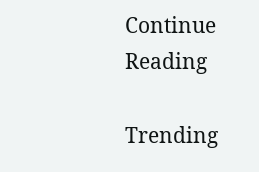Continue Reading

Trending